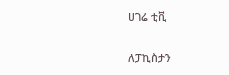ሀገሬ ቲቪ

ለፓኪስታን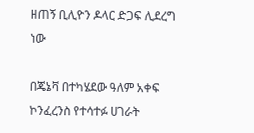ዘጠኝ ቢሊዮን ዶላር ድጋፍ ሊደረግ ነው

በጄኔቫ በተካሄደው ዓለም አቀፍ ኮንፈረንስ የተሳተፉ ሀገራት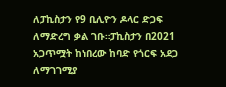ለፓኪስታን የ9 ቢሊዮን ዶላር ድጋፍ ለማድረግ ቃል ገቡ።ፓኪስታን በ2021 አጋጥሟት ከነበረው ከባድ የጎርፍ አደጋ ለማገገሚያ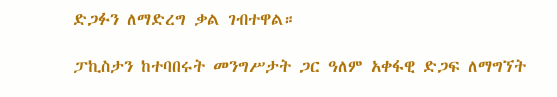ድጋፉን ለማድረግ ቃል ገብተዋል።

ፓኪስታን ከተባበሩት መንግሥታት ጋር ዓለም አቀፋዊ ድጋፍ ለማግኘት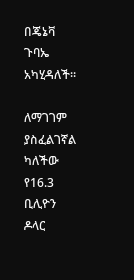በጄኔቫ ጉባኤ አካሂዳለች።

ለማገገም ያስፈልገኛል ካለችው የ16.3 ቢሊዮን ዶላር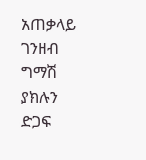አጠቃላይ ገንዘብ ግማሽ ያክሉን ድጋፍ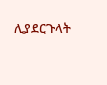ሊያደርጉላት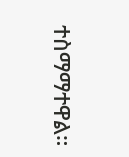ተስማማተዋል።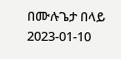በሙሉጌታ በላይ
2023-01-10